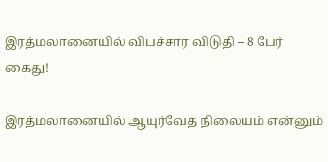இரத்மலானையில் விபச்சார விடுதி – 8 பேர் கைது!

இரத்மலானையில் ஆயுர்வேத நிலையம் என்னும்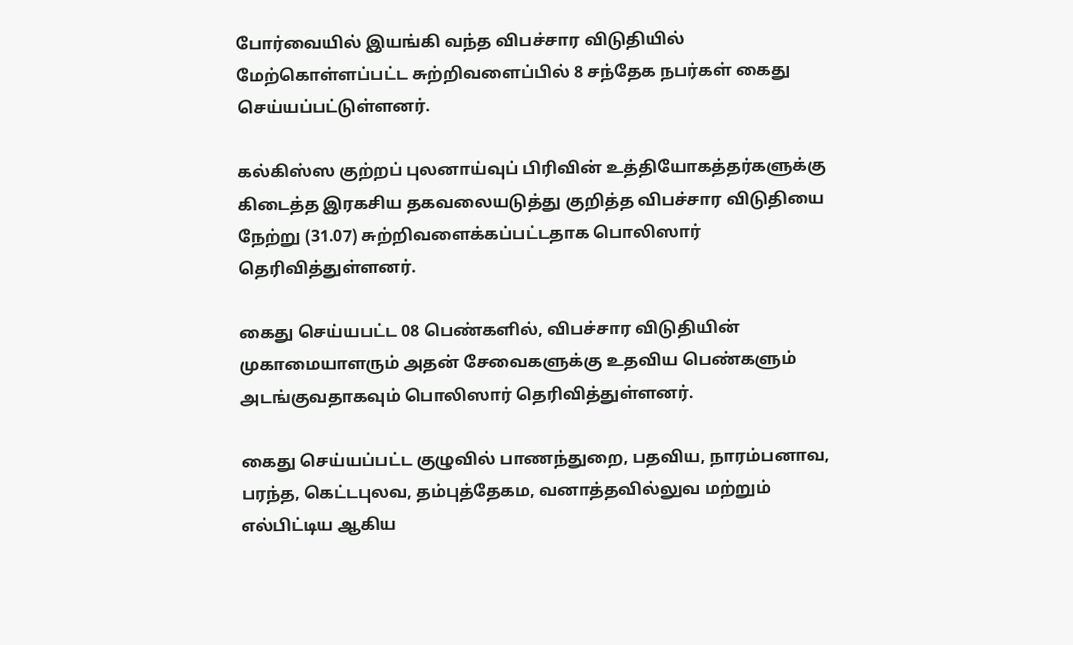போர்வையில் இயங்கி வந்த விபச்சார விடுதியில் மேற்கொள்ளப்பட்ட சுற்றிவளைப்பில் 8 சந்தேக நபர்கள் கைது செய்யப்பட்டுள்ளனர்.

கல்கிஸ்ஸ குற்றப் புலனாய்வுப் பிரிவின் உத்தியோகத்தர்களுக்கு கிடைத்த இரகசிய தகவலையடுத்து குறித்த விபச்சார விடுதியை நேற்று (31.07) சுற்றிவளைக்கப்பட்டதாக பொலிஸார் தெரிவித்துள்ளனர்.

கைது செய்யபட்ட 08 பெண்களில், விபச்சார விடுதியின் முகாமையாளரும் அதன் சேவைகளுக்கு உதவிய பெண்களும் அடங்குவதாகவும் பொலிஸார் தெரிவித்துள்ளனர்.

கைது செய்யப்பட்ட குழுவில் பாணந்துறை, பதவிய, நாரம்பனாவ, பரந்த, கெட்டபுலவ, தம்புத்தேகம, வனாத்தவில்லுவ மற்றும் எல்பிட்டிய ஆகிய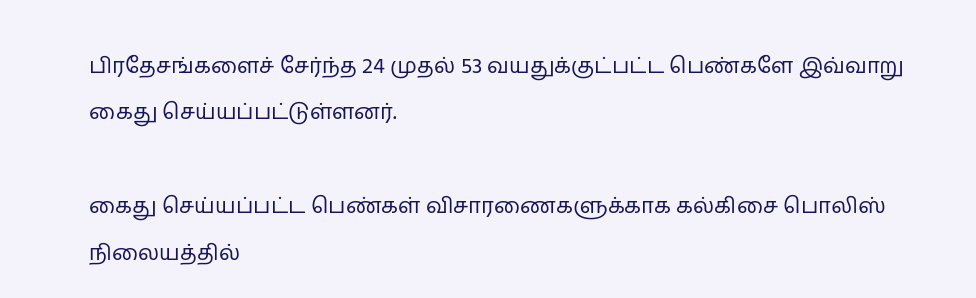பிரதேசங்களைச் சேர்ந்த 24 முதல் 53 வயதுக்குட்பட்ட பெண்களே இவ்வாறு கைது செய்யப்பட்டுள்ளனர்.

கைது செய்யப்பட்ட பெண்கள் விசாரணைகளுக்காக கல்கிசை பொலிஸ் நிலையத்தில்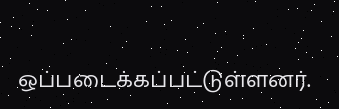ஒப்படைக்கப்பட்டுள்ளனர்.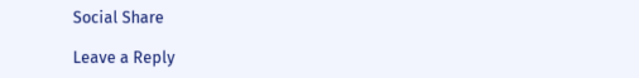Social Share

Leave a Reply